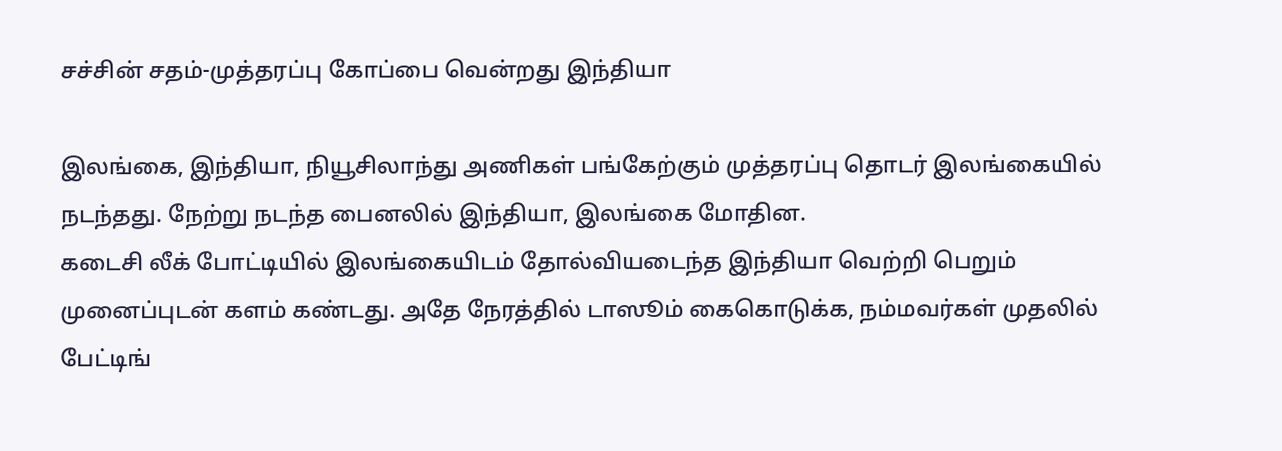சச்சின் சதம்-முத்தரப்பு கோப்பை வென்றது இந்தியா

இலங்கை, இந்தியா, நியூசிலாந்து அணிகள் பங்கேற்கும் முத்தரப்பு தொடர் இலங்கையில் நடந்தது. நேற்று நடந்த பைனலில் இந்தியா, இலங்கை மோதின.
கடைசி லீக் போட்டியில் இலங்கையிடம் தோல்வியடைந்த இந்தியா வெற்றி பெறும் முனைப்புடன் களம் கண்டது. அதே நேரத்தில் டாஸூம் கைகொடுக்க, நம்மவர்கள் முதலில் பேட்டிங்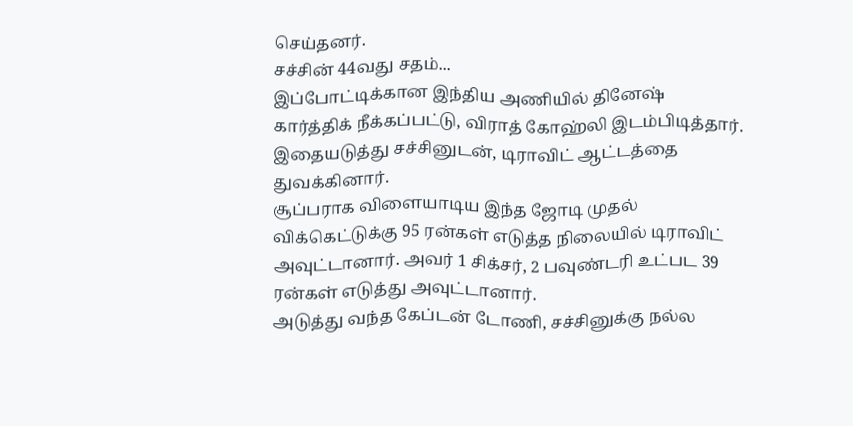செய்தனர்.
சச்சின் 44வது சதம்...
இப்போட்டிக்கான இந்திய அணியில் தினேஷ் கார்த்திக் நீக்கப்பட்டு, விராத் கோஹ்லி இடம்பிடித்தார். இதையடுத்து சச்சினுடன், டிராவிட் ஆட்டத்தை துவக்கினார்.
சூப்பராக விளையாடிய இந்த ஜோடி முதல் விக்கெட்டுக்கு 95 ரன்கள் எடுத்த நிலையில் டிராவிட் அவுட்டானார். அவர் 1 சிக்சர், 2 பவுண்டரி உட்பட 39 ரன்கள் எடுத்து அவுட்டானார்.
அடுத்து வந்த கேப்டன் டோணி, சச்சினுக்கு நல்ல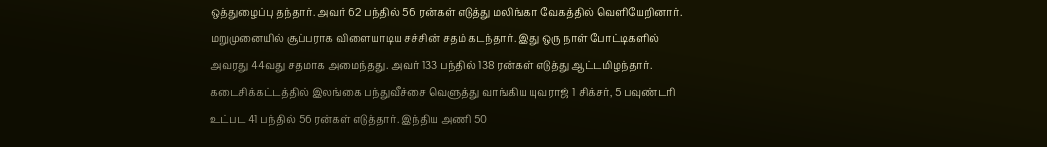ஒத்துழைப்பு தந்தார். அவர் 62 பந்தில் 56 ரன்கள் எடுத்து மலிங்கா வேகத்தில் வெளியேறினார்.
மறுமுனையில் சூப்பராக விளையாடிய சச்சின் சதம் கடந்தார். இது ஒரு நாள் போட்டிகளில் அவரது 44வது சதமாக அமைந்தது. அவர் 133 பந்தில் 138 ரன்கள் எடுத்து ஆட்டமிழந்தார்.
கடைசிக்கட்டத்தில் இலங்கை பந்துவீச்சை வெளுத்து வாங்கிய யுவராஜ் 1 சிக்சர், 5 பவுண்டரி உட்பட 41 பந்தில் 56 ரன்கள் எடுத்தார். இந்திய அணி 50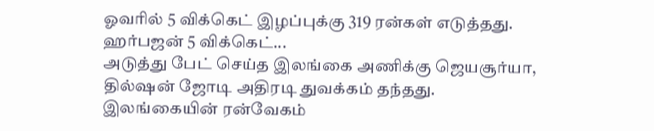ஓவரில் 5 விக்கெட் இழப்புக்கு 319 ரன்கள் எடுத்தது.
ஹர்பஜன் 5 விக்கெட்...
அடுத்து பேட் செய்த இலங்கை அணிக்கு ஜெயசூர்யா, தில்ஷன் ஜோடி அதிரடி துவக்கம் தந்தது. இலங்கையின் ரன்வேகம்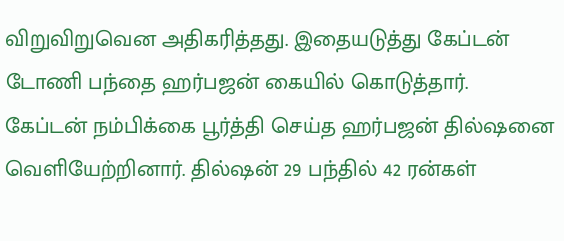விறுவிறுவென அதிகரித்தது. இதையடுத்து கேப்டன் டோணி பந்தை ஹர்பஜன் கையில் கொடுத்தார்.
கேப்டன் நம்பிக்கை பூர்த்தி செய்த ஹர்பஜன் தில்ஷனை வெளியேற்றினார். தில்ஷன் 29 பந்தில் 42 ரன்கள்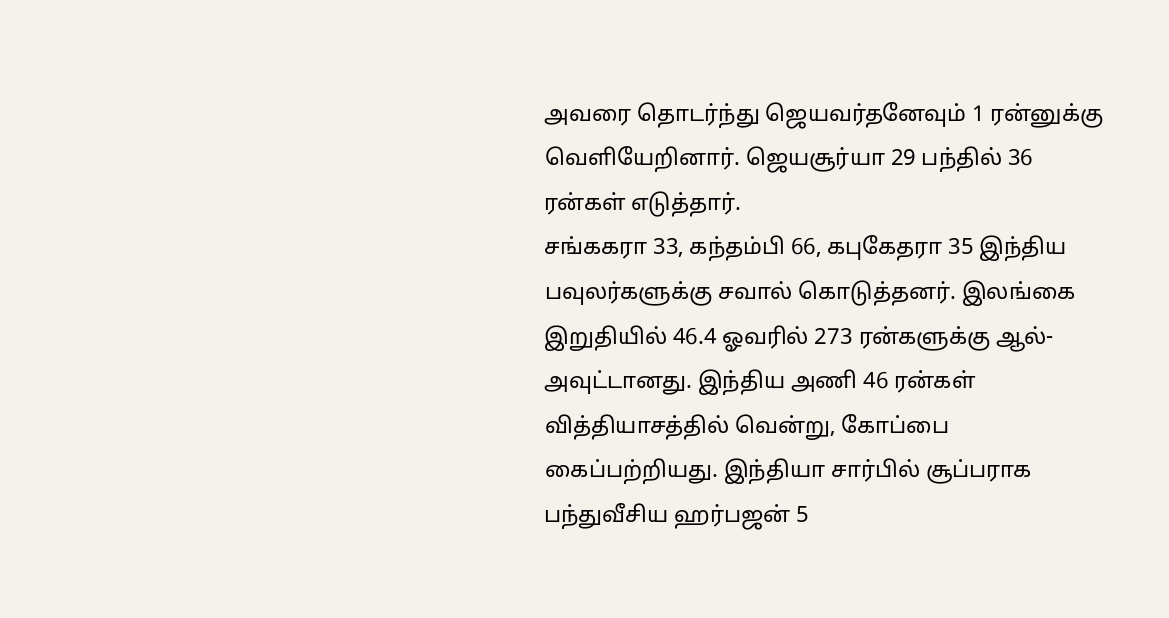அவரை தொடர்ந்து ஜெயவர்தனேவும் 1 ரன்னுக்கு வெளியேறினார். ஜெயசூர்யா 29 பந்தில் 36 ரன்கள் எடுத்தார்.
சங்ககரா 33, கந்தம்பி 66, கபுகேதரா 35 இந்திய பவுலர்களுக்கு சவால் கொடுத்தனர். இலங்கை இறுதியில் 46.4 ஓவரில் 273 ரன்களுக்கு ஆல்-அவுட்டானது. இந்திய அணி 46 ரன்கள் வித்தியாசத்தில் வென்று, கோப்பை கைப்பற்றியது. இந்தியா சார்பில் சூப்பராக பந்துவீசிய ஹர்பஜன் 5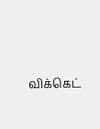விக்கெட்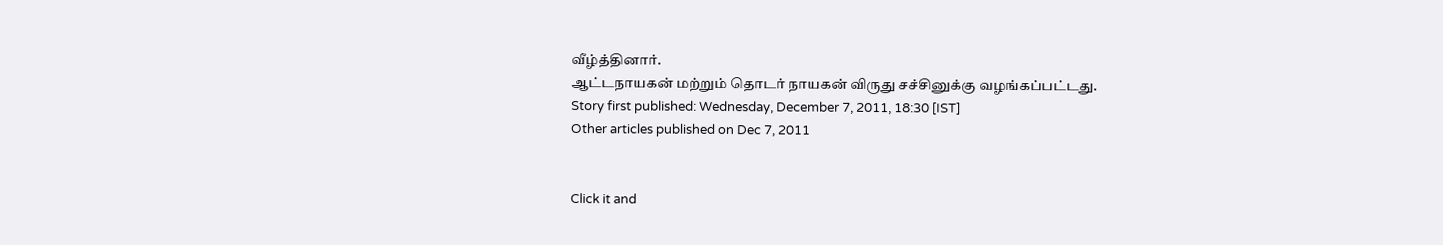வீழ்த்தினார்.
ஆட்டநாயகன் மற்றும் தொடர் நாயகன் விருது சச்சினுக்கு வழங்கப்பட்டது.
Story first published: Wednesday, December 7, 2011, 18:30 [IST]
Other articles published on Dec 7, 2011


Click it and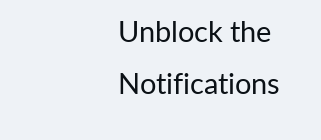Unblock the Notifications